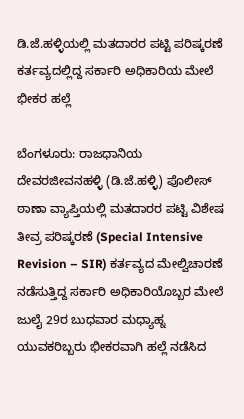ಡಿ.ಜೆ.ಹಳ್ಳಿಯಲ್ಲಿ ಮತದಾರರ ಪಟ್ಟಿ ಪರಿಷ್ಕರಣೆ ಕರ್ತವ್ಯದಲ್ಲಿದ್ದ ಸರ್ಕಾರಿ ಅಧಿಕಾರಿಯ ಮೇಲೆ ಭೀಕರ ಹಲ್ಲೆ

ಬೆಂಗಳೂರು: ರಾಜಧಾನಿಯ ದೇವರಜೀವನಹಳ್ಳಿ (ಡಿ.ಜೆ.ಹಳ್ಳಿ) ಪೊಲೀಸ್ ಠಾಣಾ ವ್ಯಾಪ್ತಿಯಲ್ಲಿ ಮತದಾರರ ಪಟ್ಟಿ ವಿಶೇಷ ತೀವ್ರ ಪರಿಷ್ಕರಣೆ (Special Intensive Revision – SIR) ಕರ್ತವ್ಯದ ಮೇಲ್ವಿಚಾರಣೆ ನಡೆಸುತ್ತಿದ್ದ ಸರ್ಕಾರಿ ಅಧಿಕಾರಿಯೊಬ್ಬರ ಮೇಲೆ ಜುಲೈ 29ರ ಬುಧವಾರ ಮಧ್ಯಾಹ್ನ ಯುವಕರಿಬ್ಬರು ಭೀಕರವಾಗಿ ಹಲ್ಲೆ ನಡೆಸಿದ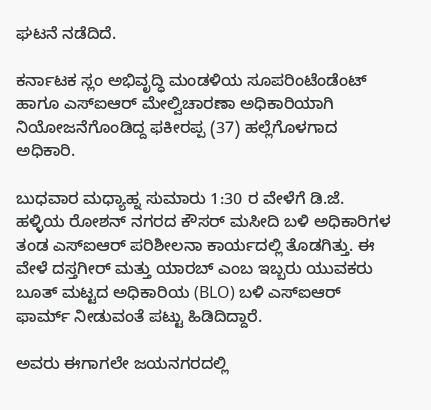ಘಟನೆ ನಡೆದಿದೆ.

ಕರ್ನಾಟಕ ಸ್ಲಂ ಅಭಿವೃದ್ಧಿ ಮಂಡಳಿಯ ಸೂಪರಿಂಟೆಂಡೆಂಟ್ ಹಾಗೂ ಎಸ್‌ಐಆರ್ ಮೇಲ್ವಿಚಾರಣಾ ಅಧಿಕಾರಿಯಾಗಿ ನಿಯೋಜನೆಗೊಂಡಿದ್ದ ಫಕೀರಪ್ಪ (37) ಹಲ್ಲೆಗೊಳಗಾದ ಅಧಿಕಾರಿ.

ಬುಧವಾರ ಮಧ್ಯಾಹ್ನ ಸುಮಾರು 1:30 ರ ವೇಳೆಗೆ ಡಿ.ಜೆ. ಹಳ್ಳಿಯ ರೋಶನ್ ನಗರದ ಕೌಸರ್ ಮಸೀದಿ ಬಳಿ ಅಧಿಕಾರಿಗಳ ತಂಡ ಎಸ್‌ಐಆರ್ ಪರಿಶೀಲನಾ ಕಾರ್ಯದಲ್ಲಿ ತೊಡಗಿತ್ತು. ಈ ವೇಳೆ ದಸ್ತಗೀರ್ ಮತ್ತು ಯಾರಬ್ ಎಂಬ ಇಬ್ಬರು ಯುವಕರು ಬೂತ್ ಮಟ್ಟದ ಅಧಿಕಾರಿಯ (BLO) ಬಳಿ ಎಸ್‌ಐಆರ್ ಫಾರ್ಮ್ ನೀಡುವಂತೆ ಪಟ್ಟು ಹಿಡಿದಿದ್ದಾರೆ.

ಅವರು ಈಗಾಗಲೇ ಜಯನಗರದಲ್ಲಿ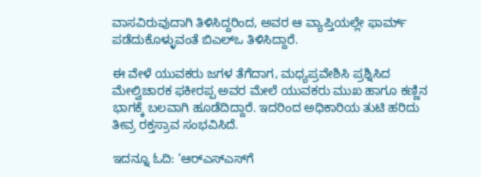ವಾಸವಿರುವುದಾಗಿ ತಿಳಿಸಿದ್ದರಿಂದ, ಅವರ ಆ ವ್ಯಾಪ್ತಿಯಲ್ಲೇ ಫಾರ್ಮ್ ಪಡೆದುಕೊಳ್ಳುವಂತೆ ಬಿಎಲ್‌ಒ ತಿಳಿಸಿದ್ದಾರೆ.

ಈ ವೇಳೆ ಯುವಕರು ಜಗಳ ತೆಗೆದಾಗ, ಮಧ್ಯಪ್ರವೇಶಿಸಿ ಪ್ರಶ್ನಿಸಿದ ಮೇಲ್ವಿಚಾರಕ ಫಕೀರಪ್ಪ ಅವರ ಮೇಲೆ ಯುವಕರು ಮುಖ ಹಾಗೂ ಕಣ್ಣಿನ ಭಾಗಕ್ಕೆ ಬಲವಾಗಿ ಹೂಡೆದಿದ್ದಾರೆ. ಇದರಿಂದ ಅಧಿಕಾರಿಯ ತುಟಿ ಹರಿದು ತೀವ್ರ ರಕ್ತಸ್ರಾವ ಸಂಭವಿಸಿದೆ.

ಇದನ್ನೂ ಓದಿ: ‘ಆರ್‌ಎಸ್‌ಎಸ್‌ಗೆ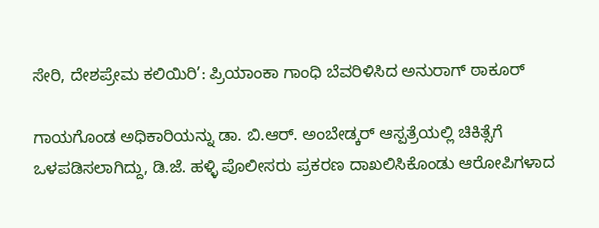ಸೇರಿ, ದೇಶಪ್ರೇಮ ಕಲಿಯಿರಿ’: ಪ್ರಿಯಾಂಕಾ ಗಾಂಧಿ ಬೆವರಿಳಿಸಿದ ಅನುರಾಗ್ ಠಾಕೂರ್

ಗಾಯಗೊಂಡ ಅಧಿಕಾರಿಯನ್ನು ಡಾ. ಬಿ.ಆರ್. ಅಂಬೇಡ್ಕರ್ ಆಸ್ಪತ್ರೆಯಲ್ಲಿ ಚಿಕಿತ್ಸೆಗೆ ಒಳಪಡಿಸಲಾಗಿದ್ದು, ಡಿ.ಜೆ. ಹಳ್ಳಿ ಪೊಲೀಸರು ಪ್ರಕರಣ ದಾಖಲಿಸಿಕೊಂಡು ಆರೋಪಿಗಳಾದ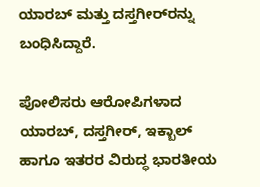ಯಾರಬ್ ಮತ್ತು ದಸ್ತಗೀರ್‌ರನ್ನು ಬಂಧಿಸಿದ್ದಾರೆ.

ಪೋಲಿಸರು ಆರೋಪಿಗಳಾದ ಯಾರಬ್, ದಸ್ತಗೀರ್, ಇಕ್ಬಾಲ್ ಹಾಗೂ ಇತರರ ವಿರುದ್ಧ ಭಾರತೀಯ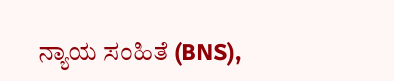ನ್ಯಾಯ ಸಂಹಿತೆ (BNS),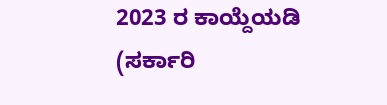2023 ರ ಕಾಯ್ದೆಯಡಿ (ಸರ್ಕಾರಿ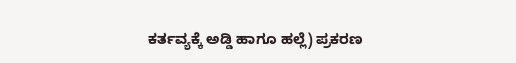ಕರ್ತವ್ಯಕ್ಕೆ ಅಡ್ಡಿ ಹಾಗೂ ಹಲ್ಲೆ) ಪ್ರಕರಣ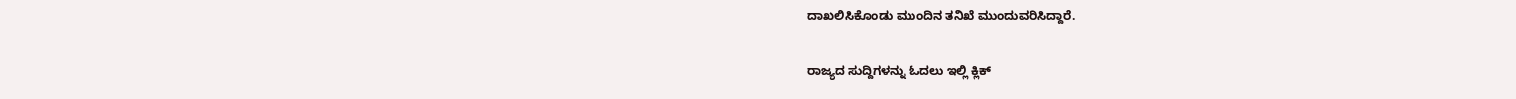ದಾಖಲಿಸಿಕೊಂಡು ಮುಂದಿನ ತನಿಖೆ ಮುಂದುವರಿಸಿದ್ದಾರೆ.

ರಾಜ್ಯದ ಸುದ್ದಿಗಳನ್ನು ಓದಲು ಇಲ್ಲಿ ಕ್ಲಿಕ್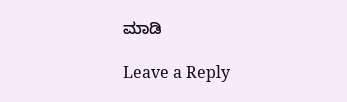ಮಾಡಿ

Leave a Reply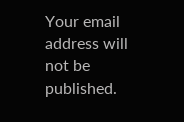Your email address will not be published.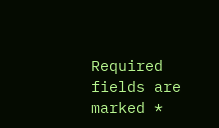Required fields are marked *